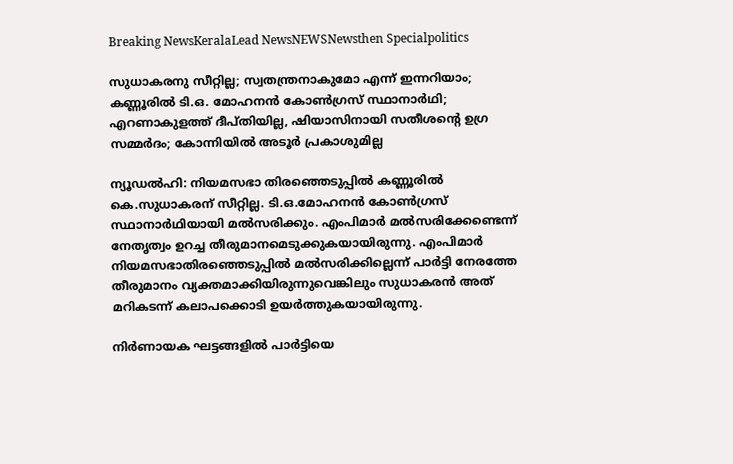Breaking NewsKeralaLead NewsNEWSNewsthen Specialpolitics

സുധാകരനു സീറ്റില്ല; സ്വതന്ത്രനാകുമോ എന്ന് ഇന്നറിയാം; കണ്ണൂരില്‍ ടി.ഒ. മോഹനന്‍ കോണ്‍ഗ്രസ് സ്ഥാനാര്‍ഥി; എറണാകുളത്ത് ദീപ്തിയില്ല, ഷിയാസിനായി സതീശന്റെ ഉഗ്ര സമ്മര്‍ദം; കോന്നിയില്‍ അടൂര്‍ പ്രകാശുമില്ല

ന്യൂഡല്‍ഹി: നിയമസഭാ തിരഞ്ഞെടുപ്പില്‍ കണ്ണൂരില്‍ കെ.സുധാകരന് സീറ്റില്ല. ടി.ഒ.മോഹനന്‍ കോണ്‍ഗ്രസ് സ്ഥാനാര്‍ഥിയായി മല്‍സരിക്കും. എംപിമാര്‍ മല്‍സരിക്കേണ്ടെന്ന് നേതൃത്വം ഉറച്ച തീരുമാനമെടുക്കുകയായിരുന്നു. എംപിമാര്‍ നിയമസഭാതിരഞ്ഞെടുപ്പില്‍ മല്‍സരിക്കില്ലെന്ന് പാര്‍ട്ടി നേരത്തേ തീരുമാനം വ്യക്തമാക്കിയിരുന്നുവെങ്കിലും സുധാകരന്‍ അത് മറികടന്ന് കലാപക്കൊടി ഉയര്‍ത്തുകയായിരുന്നു.

നിര്‍ണായക ഘട്ടങ്ങളില്‍ പാര്‍ട്ടിയെ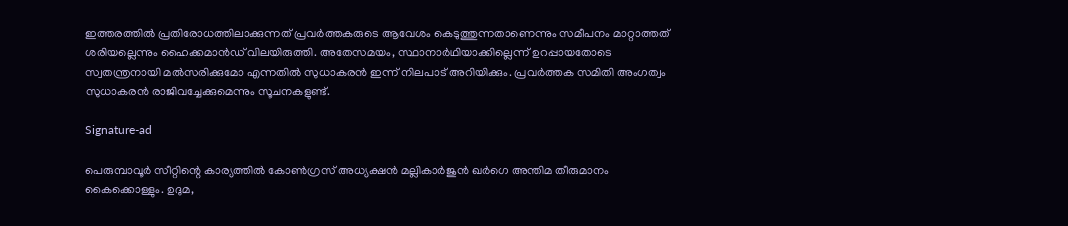ഇത്തരത്തില്‍ പ്രതിരോധത്തിലാക്കുന്നത് പ്രവര്‍ത്തകരുടെ ആവേശം കെടുത്തുന്നതാണെന്നും സമീപനം മാറ്റാത്തത് ശരിയല്ലെന്നും ഹൈക്കമാന്‍ഡ് വിലയിരുത്തി. അതേസമയം, സ്ഥാനാര്‍ഥിയാക്കില്ലെന്ന് ഉറപ്പായതോടെ സ്വതന്ത്രനായി മല്‍സരിക്കുമോ എന്നതില്‍ സുധാകരന്‍ ഇന്ന് നിലപാട് അറിയിക്കും. പ്രവര്‍ത്തക സമിതി അംഗത്വം സുധാകരന്‍ രാജിവച്ചേക്കുമെന്നും സൂചനകളുണ്ട്.

Signature-ad

പെരുമ്പാവൂര്‍ സീറ്റിന്റെ കാര്യത്തില്‍ കോണ്‍ഗ്രസ് അധ്യക്ഷന്‍ മല്ലികാര്‍ജുന്‍ ഖര്‍ഗെ അന്തിമ തീരുമാനം കൈക്കൊള്ളും. ഉദുമ,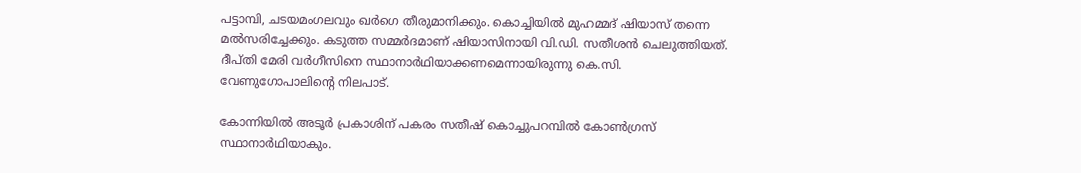പട്ടാമ്പി, ചടയമംഗലവും ഖര്‍ഗെ തീരുമാനിക്കും. കൊച്ചിയില്‍ മുഹമ്മദ് ഷിയാസ് തന്നെ മല്‍സരിച്ചേക്കും. കടുത്ത സമ്മര്‍ദമാണ് ഷിയാസിനായി വി.ഡി. സതീശന്‍ ചെലുത്തിയത്. ദീപ്തി മേരി വര്‍ഗീസിനെ സ്ഥാനാര്‍ഥിയാക്കണമെന്നായിരുന്നു കെ.സി. വേണുഗോപാലിന്റെ നിലപാട്.

കോന്നിയില്‍ അടൂര്‍ പ്രകാശിന് പകരം സതീഷ് കൊച്ചുപറമ്പില്‍ കോണ്‍ഗ്രസ് സ്ഥാനാര്‍ഥിയാകും.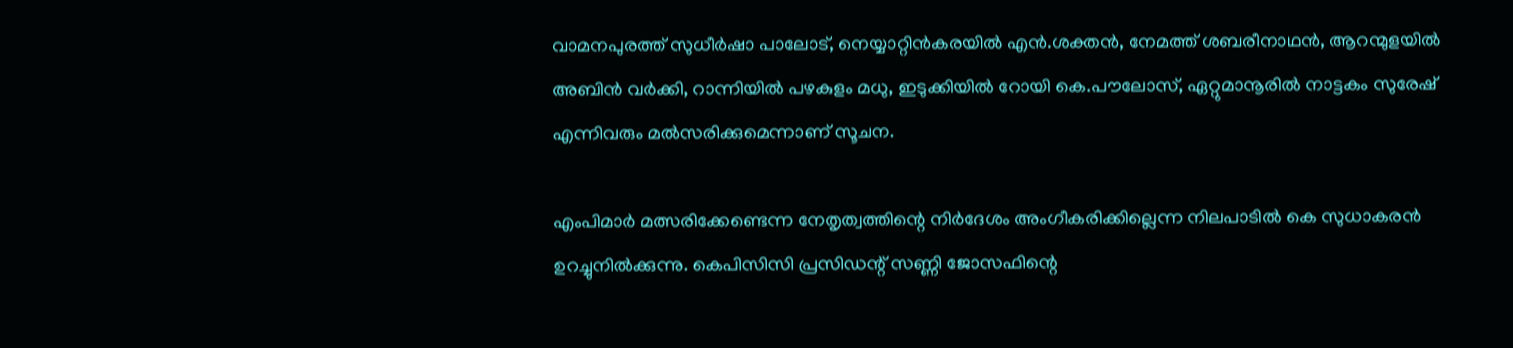വാമനപുരത്ത് സുധീര്‍ഷാ പാലോട്, നെയ്യാറ്റിന്‍കരയില്‍ എന്‍.ശക്തന്‍, നേമത്ത് ശബരീനാഥന്‍, ആറന്മുളയില്‍ അബിന്‍ വര്‍ക്കി, റാന്നിയില്‍ പഴകുളം മധു, ഇടുക്കിയില്‍ റോയി കെ.പൗലോസ്, ഏറ്റുമാനൂരില്‍ നാട്ടകം സുരേഷ് എന്നിവരും മല്‍സരിക്കുമെന്നാണ് സൂചന.

എംപിമാര്‍ മത്സരിക്കേണ്ടെന്ന നേതൃത്വത്തിന്റെ നിര്‍ദേശം അംഗീകരിക്കില്ലെന്ന നിലപാടില്‍ കെ സുധാകരന്‍ ഉറച്ചുനില്‍ക്കുന്നു. കെപിസിസി പ്രസിഡന്റ് സണ്ണി ജോസഫിന്റെ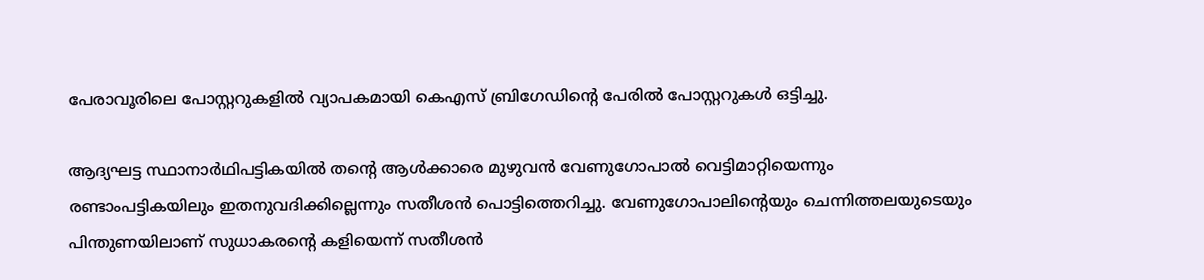പേരാവൂരിലെ പോസ്റ്ററുകളില്‍ വ്യാപകമായി കെഎസ് ബ്രിഗേഡിന്റെ പേരില്‍ പോസ്റ്ററുകള്‍ ഒട്ടിച്ചു.

ആദ്യഘട്ട സ്ഥാനാര്‍ഥിപട്ടികയില്‍ തന്റെ ആള്‍ക്കാരെ മുഴുവന്‍ വേണുഗോപാല്‍ വെട്ടിമാറ്റിയെന്നും രണ്ടാംപട്ടികയിലും ഇതനുവദിക്കില്ലെന്നും സതീശന്‍ പൊട്ടിത്തെറിച്ചു. വേണുഗോപാലിന്റെയും ചെന്നിത്തലയുടെയും പിന്തുണയിലാണ് സുധാകരന്റെ കളിയെന്ന് സതീശന്‍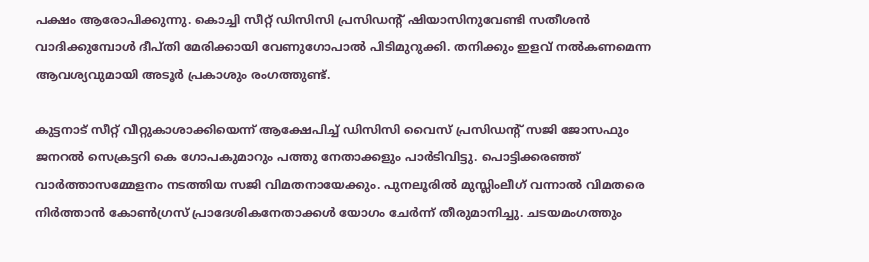പക്ഷം ആരോപിക്കുന്നു. കൊച്ചി സീറ്റ് ഡിസിസി പ്രസിഡന്റ് ഷിയാസിനുവേണ്ടി സതീശന്‍ വാദിക്കുമ്പോള്‍ ദീപ്തി മേരിക്കായി വേണുഗോപാല്‍ പിടിമുറുക്കി. തനിക്കും ഇളവ് നല്‍കണമെന്ന ആവശ്യവുമായി അടൂര്‍ പ്രകാശും രംഗത്തുണ്ട്.

കുട്ടനാട് സീറ്റ് വീറ്റുകാശാക്കിയെന്ന് ആക്ഷേപിച്ച് ഡിസിസി വൈസ് പ്രസിഡന്റ് സജി ജോസഫും ജനറല്‍ സെക്രട്ടറി കെ ഗോപകുമാറും പത്തു നേതാക്കളും പാര്‍ടിവിട്ടു. പൊട്ടിക്കരഞ്ഞ് വാര്‍ത്താസമ്മേളനം നടത്തിയ സജി വിമതനായേക്കും. പുനലൂരില്‍ മുസ്ലിംലീഗ് വന്നാല്‍ വിമതരെ നിര്‍ത്താന്‍ കോണ്‍ഗ്രസ് പ്രാദേശികനേതാക്കള്‍ യോഗം ചേര്‍ന്ന് തീരുമാനിച്ചു. ചടയമംഗത്തും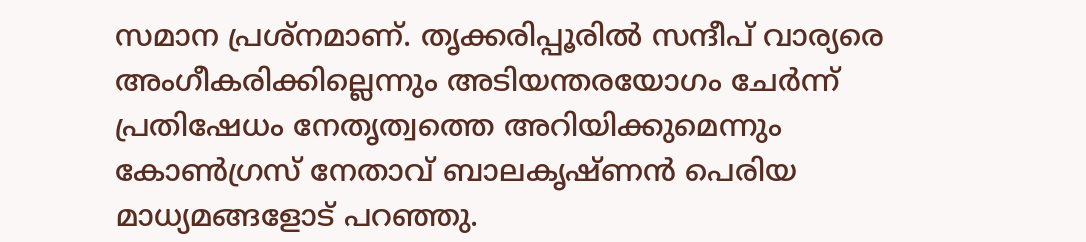സമാന പ്രശ്‌നമാണ്. തൃക്കരിപ്പൂരില്‍ സന്ദീപ് വാര്യരെ അംഗീകരിക്കില്ലെന്നും അടിയന്തരയോഗം ചേര്‍ന്ന് പ്രതിഷേധം നേതൃത്വത്തെ അറിയിക്കുമെന്നും കോണ്‍ഗ്രസ് നേതാവ് ബാലകൃഷ്ണന്‍ പെരിയ മാധ്യമങ്ങളോട് പറഞ്ഞു.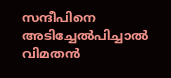സന്ദീപിനെ അടിച്ചേല്‍പിച്ചാല്‍ വിമതന്‍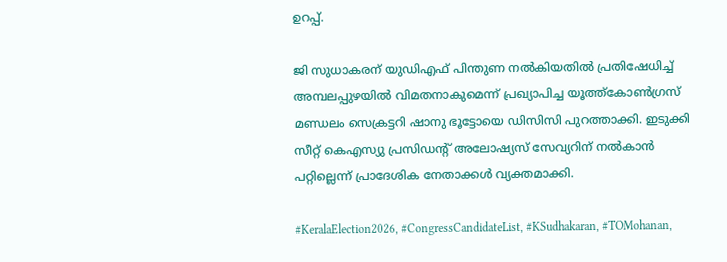ഉറപ്പ്.

ജി സുധാകരന് യുഡിഎഫ് പിന്തുണ നല്‍കിയതില്‍ പ്രതിഷേധിച്ച് അമ്പലപ്പുഴയില്‍ വിമതനാകുമെന്ന് പ്രഖ്യാപിച്ച യൂത്ത്‌കോണ്‍ഗ്രസ് മണ്ഡലം സെക്രട്ടറി ഷാനു ഭൂട്ടോയെ ഡിസിസി പുറത്താക്കി. ഇടുക്കി സീറ്റ് കെഎസ്യു പ്രസിഡന്റ് അലോഷ്യസ് സേവ്യറിന് നല്‍കാന്‍ പറ്റില്ലെന്ന് പ്രാദേശിക നേതാക്കള്‍ വ്യക്തമാക്കി.

#KeralaElection2026, #CongressCandidateList, #KSudhakaran, #TOMohanan,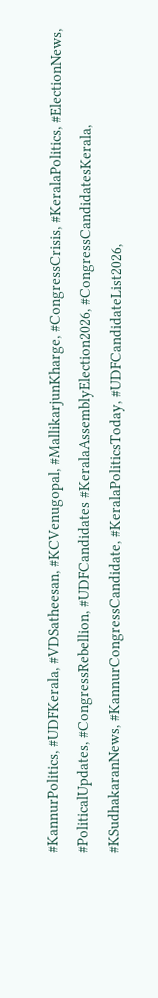#KannurPolitics, #UDFKerala, #VDSatheesan, #KCVenugopal, #MallikarjunKharge, #CongressCrisis, #KeralaPolitics, #ElectionNews, #PoliticalUpdates, #CongressRebellion, #UDFCandidates #KeralaAssemblyElection2026, #CongressCandidatesKerala, #KSudhakaranNews, #KannurCongressCandidate, #KeralaPoliticsToday, #UDFCandidateList2026,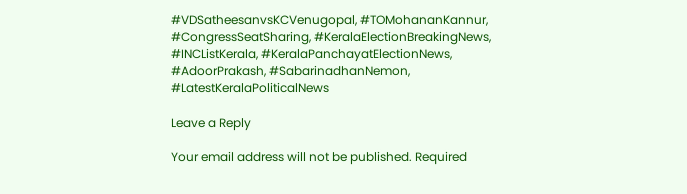#VDSatheesanvsKCVenugopal, #TOMohananKannur, #CongressSeatSharing, #KeralaElectionBreakingNews, #INCListKerala, #KeralaPanchayatElectionNews, #AdoorPrakash, #SabarinadhanNemon, #LatestKeralaPoliticalNews

Leave a Reply

Your email address will not be published. Required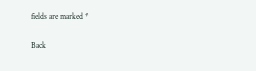fields are marked *

Back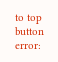to top button
error: